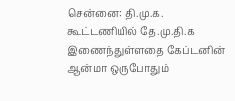சென்னை: தி.மு.க. கூட்டணியில் தே.மு.தி.க இணைந்துள்ளதை கேப்டனின் ஆன்மா ஒருபோதும்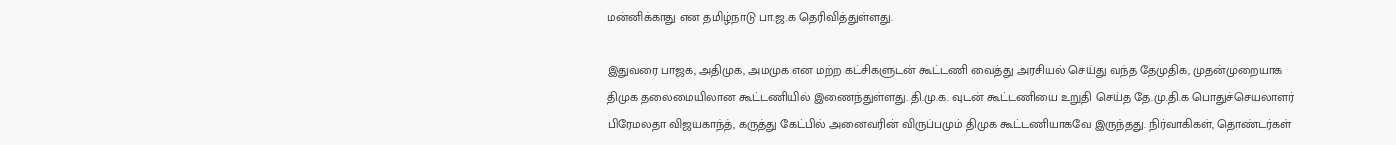மன்னிக்காது என தமிழ்நாடு பா.ஜ.க தெரிவித்துள்ளது.

இதுவரை பாஜக, அதிமுக, அமமுக என மற்ற கட்சிகளுடன் கூட்டணி வைத்து அரசியல் செய்து வந்த தேமுதிக, முதன்முறையாக திமுக தலைமையிலான கூட்டணியில் இணைந்துள்ளது. தி.மு.க. வுடன் கூட்டணியை உறுதி செய்த தே.மு.தி.க பொதுச்செயலாளர் பிரேமலதா விஜயகாந்த், கருத்து கேட்பில் அனைவரின் விருப்பமும் திமுக கூட்டணியாகவே இருந்தது. நிர்வாகிகள், தொண்டர்கள்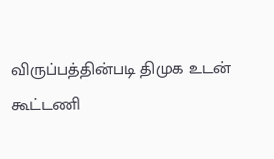விருப்பத்தின்படி திமுக உடன் கூட்டணி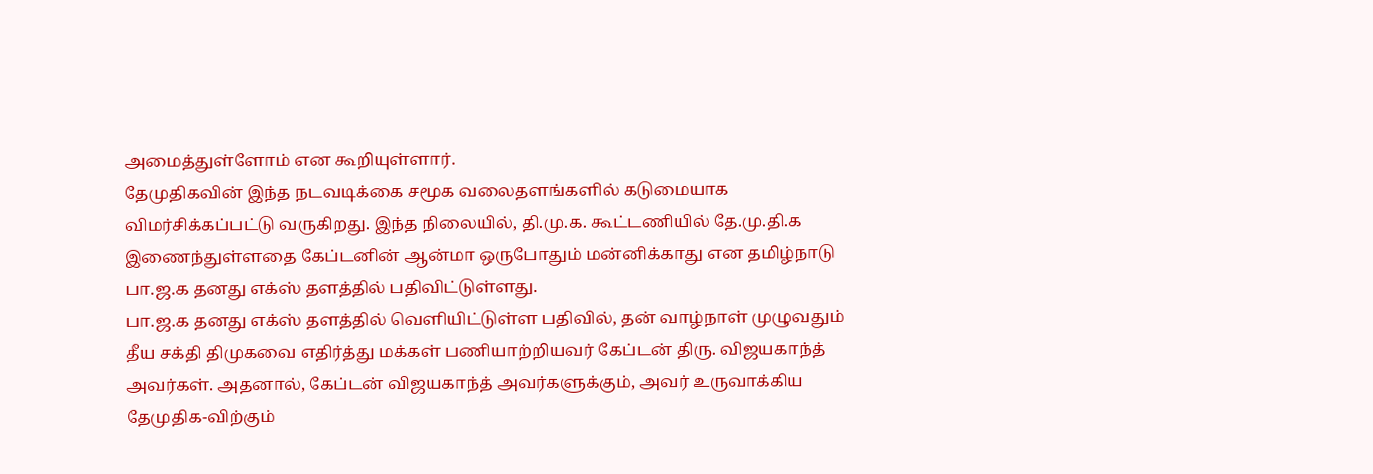அமைத்துள்ளோம் என கூறியுள்ளார்.
தேமுதிகவின் இந்த நடவடிக்கை சமூக வலைதளங்களில் கடுமையாக விமர்சிக்கப்பட்டு வருகிறது. இந்த நிலையில், தி.மு.க. கூட்டணியில் தே.மு.தி.க இணைந்துள்ளதை கேப்டனின் ஆன்மா ஒருபோதும் மன்னிக்காது என தமிழ்நாடு பா.ஜ.க தனது எக்ஸ் தளத்தில் பதிவிட்டுள்ளது.
பா.ஜ.க தனது எக்ஸ் தளத்தில் வெளியிட்டுள்ள பதிவில், தன் வாழ்நாள் முழுவதும் தீய சக்தி திமுகவை எதிர்த்து மக்கள் பணியாற்றியவர் கேப்டன் திரு. விஜயகாந்த் அவர்கள். அதனால், கேப்டன் விஜயகாந்த் அவர்களுக்கும், அவர் உருவாக்கிய தேமுதிக-விற்கும்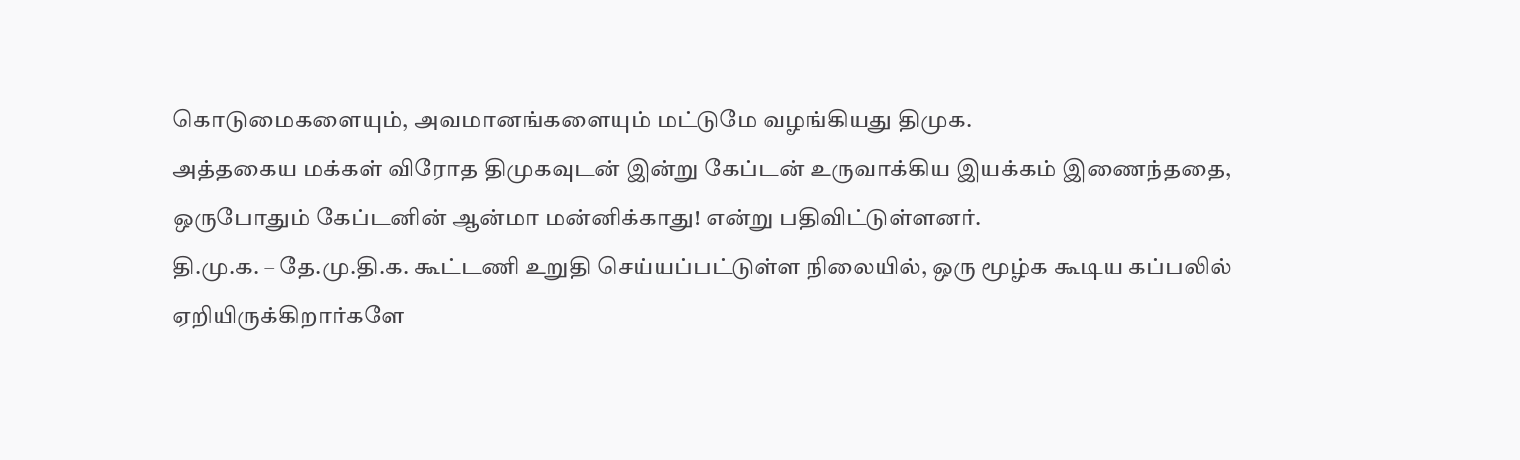கொடுமைகளையும், அவமானங்களையும் மட்டுமே வழங்கியது திமுக.
அத்தகைய மக்கள் விரோத திமுகவுடன் இன்று கேப்டன் உருவாக்கிய இயக்கம் இணைந்ததை, ஒருபோதும் கேப்டனின் ஆன்மா மன்னிக்காது! என்று பதிவிட்டுள்ளனர்.
தி.மு.க. – தே.மு.தி.க. கூட்டணி உறுதி செய்யப்பட்டுள்ள நிலையில், ஒரு மூழ்க கூடிய கப்பலில் ஏறியிருக்கிறார்களே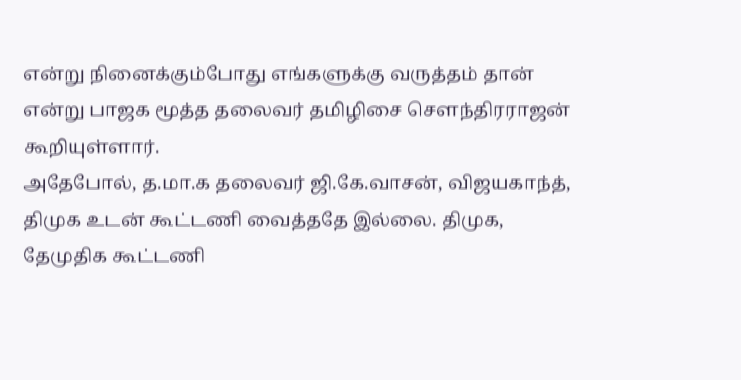என்று நினைக்கும்போது எங்களுக்கு வருத்தம் தான் என்று பாஜக மூத்த தலைவர் தமிழிசை சௌந்திரராஜன் கூறியுள்ளார்.
அதேபோல், த.மா.க தலைவர் ஜி.கே.வாசன், விஜயகாந்த், திமுக உடன் கூட்டணி வைத்ததே இல்லை. திமுக, தேமுதிக கூட்டணி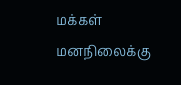மக்கள் மனநிலைக்கு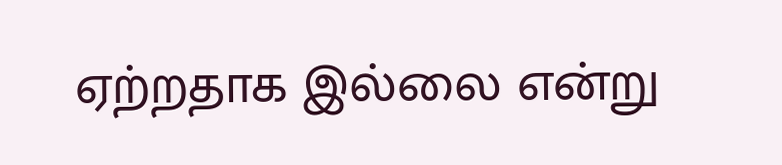ஏற்றதாக இல்லை என்று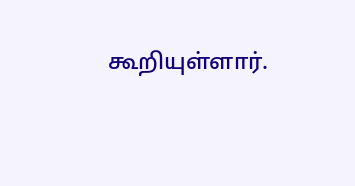கூறியுள்ளார்.